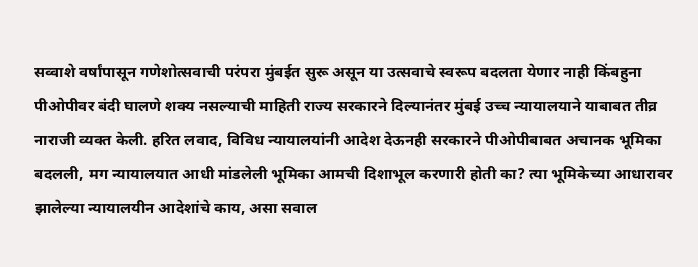सव्वाशे वर्षांपासून गणेशोत्सवाची परंपरा मुंबईत सुरू असून या उत्सवाचे स्वरूप बदलता येणार नाही किंबहुना पीओपीवर बंदी घालणे शक्य नसल्याची माहिती राज्य सरकारने दिल्यानंतर मुंबई उच्च न्यायालयाने याबाबत तीव्र नाराजी व्यक्त केली. हरित लवाद, विविध न्यायालयांनी आदेश देऊनही सरकारने पीओपीबाबत अचानक भूमिका बदलली, मग न्यायालयात आधी मांडलेली भूमिका आमची दिशाभूल करणारी होती का? त्या भूमिकेच्या आधारावर झालेल्या न्यायालयीन आदेशांचे काय, असा सवाल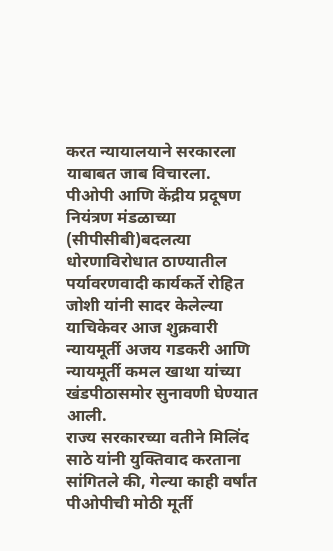करत न्यायालयाने सरकारला याबाबत जाब विचारला.
पीओपी आणि केंद्रीय प्रदूषण नियंत्रण मंडळाच्या (सीपीसीबी)बदलत्या धोरणाविरोधात ठाण्यातील पर्यावरणवादी कार्यकर्ते रोहित जोशी यांनी सादर केलेल्या याचिकेवर आज शुक्रवारी न्यायमूर्ती अजय गडकरी आणि न्यायमूर्ती कमल खाथा यांच्या खंडपीठासमोर सुनावणी घेण्यात आली.
राज्य सरकारच्या वतीने मिलिंद साठे यांनी युक्तिवाद करताना सांगितले की, गेल्या काही वर्षांत पीओपीची मोठी मूर्ती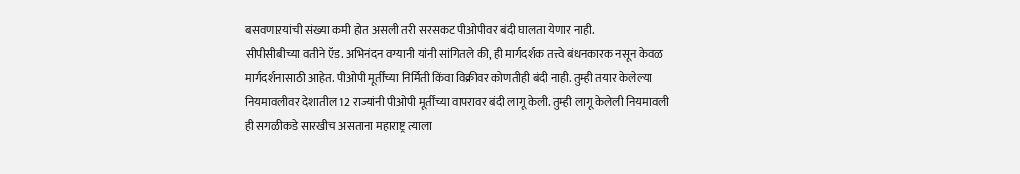बसवणाऱयांची संख्या कमी होत असली तरी सरसकट पीओपीवर बंदी घालता येणार नाही.
सीपीसीबीच्या वतीने ऍड. अभिनंदन वग्यानी यांनी सांगितले की, ही मार्गदर्शक तत्त्वे बंधनकारक नसून केवळ मार्गदर्शनासाठी आहेत. पीओपी मूर्तींच्या निर्मिती किंवा विक्रीवर कोणतीही बंदी नाही. तुम्ही तयार केलेल्या नियमावलीवर देशातील 12 राज्यांनी पीओपी मूर्तींच्या वापरावर बंदी लागू केली. तुम्ही लागू केलेली नियमावली ही सगळीकडे सारखीच असताना महाराष्ट्र त्याला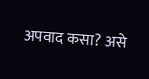अपवाद कसा? असे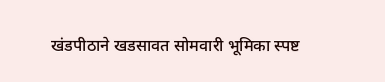खंडपीठाने खडसावत सोमवारी भूमिका स्पष्ट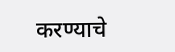करण्याचे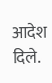आदेश दिले.